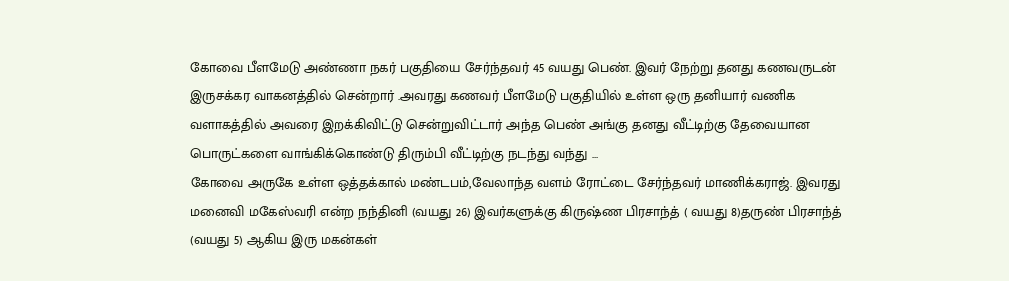கோவை பீளமேடு அண்ணா நகர் பகுதியை சேர்ந்தவர் 45 வயது பெண். இவர் நேற்று தனது கணவருடன் இருசக்கர வாகனத்தில் சென்றார் .அவரது கணவர் பீளமேடு பகுதியில் உள்ள ஒரு தனியார் வணிக வளாகத்தில் அவரை இறக்கிவிட்டு சென்றுவிட்டார் அந்த பெண் அங்கு தனது வீட்டிற்கு தேவையான பொருட்களை வாங்கிக்கொண்டு திரும்பி வீட்டிற்கு நடந்து வந்து ...
கோவை அருகே உள்ள ஒத்தக்கால் மண்டபம்,வேலாந்த வளம் ரோட்டை சேர்ந்தவர் மாணிக்கராஜ். இவரது மனைவி மகேஸ்வரி என்ற நந்தினி (வயது 26) இவர்களுக்கு கிருஷ்ண பிரசாந்த் ( வயது 8)தருண் பிரசாந்த் (வயது 5) ஆகிய இரு மகன்கள்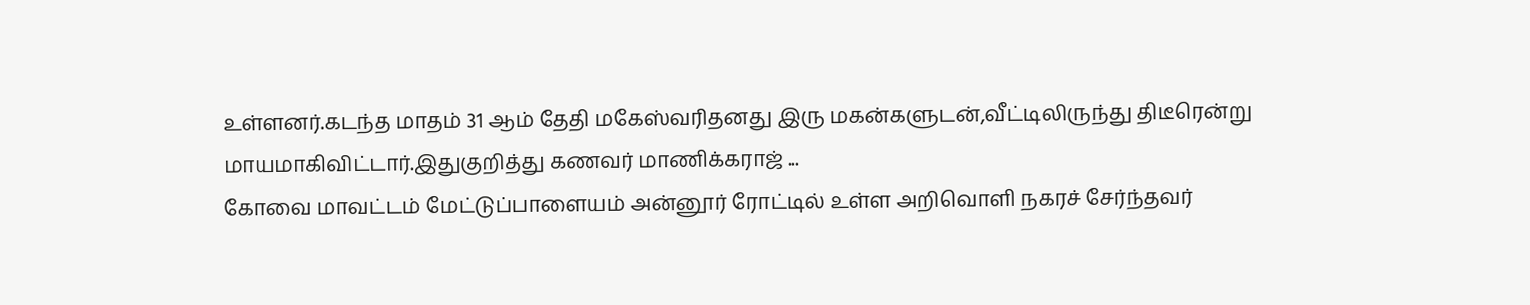உள்ளனர்.கடந்த மாதம் 31 ஆம் தேதி மகேஸ்வரிதனது இரு மகன்களுடன்,வீட்டிலிருந்து திடீரென்று மாயமாகிவிட்டார்.இதுகுறித்து கணவர் மாணிக்கராஜ் ...
கோவை மாவட்டம் மேட்டுப்பாளையம் அன்னூர் ரோட்டில் உள்ள அறிவொளி நகரச் சேர்ந்தவர்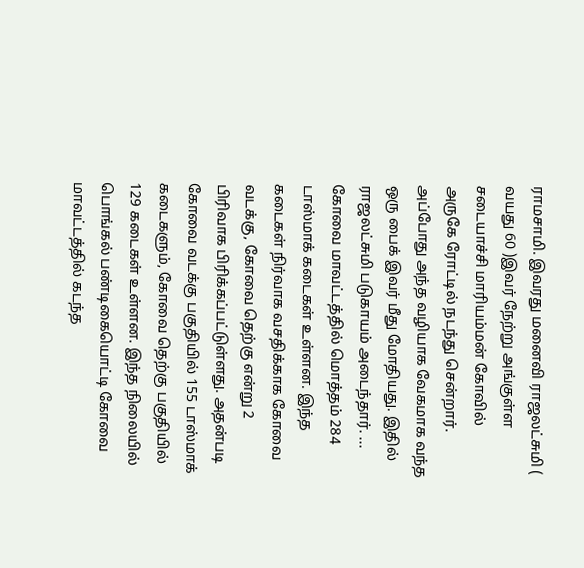ராமசாமி. இவரது மனைவி ராஜலட்சுமி ( வயது 60 )இவர் நேற்று அங்குள்ள சடையாச்சி மாரியம்மன் கோவில் அருகே ரோட்டில் நடந்து சென்றார். அப்போது அந்த வழியாக வேகமாக வந்த ஒரு பைக் இவர் மீது மோதியது. இதில் ராஜலட்சுமி படுகாயம் அடைந்தார். ...
கோவை மாவட்டத்தில் மொத்தம் 284 டாஸ்மாக் கடைகள் உள்ளன. இந்த கடைகள் நிர்வாக வசதிக்காக கோவை வடக்கு, கோவை தெற்கு என்று 2 பிரிவாக பிரிக்கப்பட்டுள்ளது. அதன்படி கோவை வடக்கு பகுதியில் 155 டாஸ்மாக் கடைகளும், கோவை தெற்கு பகுதியில் 129 கடைகள் உள்ளன. இந்த நிலையில் பொங்கல் பண்டிகையொட்டி கோவை மாவட்டத்தில் கடந்த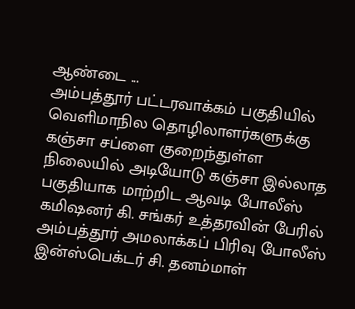ஆண்டை ...
அம்பத்தூர் பட்டரவாக்கம் பகுதியில் வெளிமாநில தொழிலாளர்களுக்கு கஞ்சா சப்ளை குறைந்துள்ள நிலையில் அடியோடு கஞ்சா இல்லாத பகுதியாக மாற்றிட ஆவடி போலீஸ் கமிஷனர் கி. சங்கர் உத்தரவின் பேரில் அம்பத்தூர் அமலாக்கப் பிரிவு போலீஸ் இன்ஸ்பெக்டர் சி. தனம்மாள்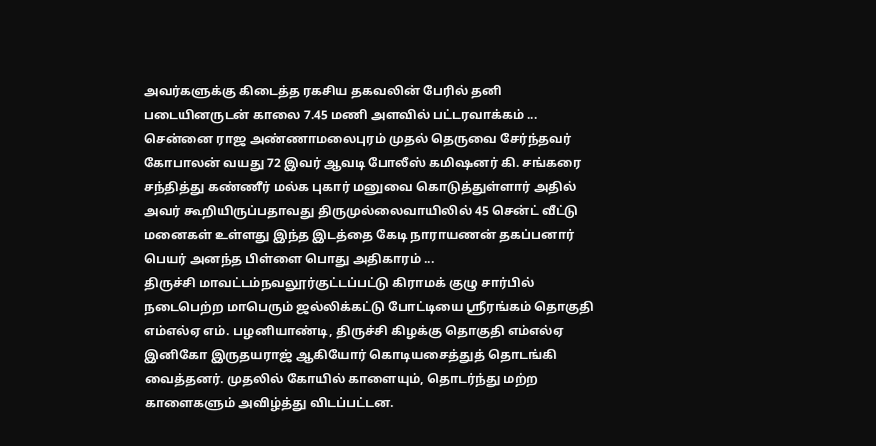அவர்களுக்கு கிடைத்த ரகசிய தகவலின் பேரில் தனி படையினருடன் காலை 7.45 மணி அளவில் பட்டரவாக்கம் ...
சென்னை ராஜ அண்ணாமலைபுரம் முதல் தெருவை சேர்ந்தவர் கோபாலன் வயது 72 இவர் ஆவடி போலீஸ் கமிஷனர் கி. சங்கரை சந்தித்து கண்ணீர் மல்க புகார் மனுவை கொடுத்துள்ளார் அதில் அவர் கூறியிருப்பதாவது திருமுல்லைவாயிலில் 45 சென்ட் வீட்டு மனைகள் உள்ளது இந்த இடத்தை கேடி நாராயணன் தகப்பனார் பெயர் அனந்த பிள்ளை பொது அதிகாரம் ...
திருச்சி மாவட்டம்நவலூர்குட்டப்பட்டு கிராமக் குழு சார்பில் நடைபெற்ற மாபெரும் ஜல்லிக்கட்டு போட்டியை ஸ்ரீரங்கம் தொகுதி எம்எல்ஏ எம். பழனியாண்டி, திருச்சி கிழக்கு தொகுதி எம்எல்ஏ இனிகோ இருதயராஜ் ஆகியோர் கொடியசைத்துத் தொடங்கி வைத்தனர். முதலில் கோயில் காளையும், தொடர்ந்து மற்ற காளைகளும் அவிழ்த்து விடப்பட்டன.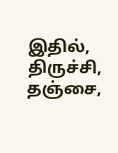இதில், திருச்சி, தஞ்சை,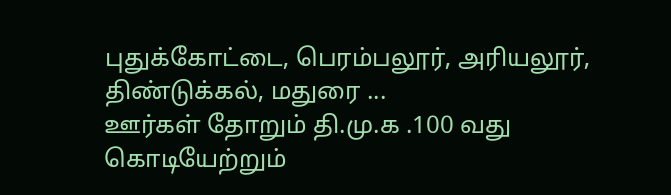புதுக்கோட்டை, பெரம்பலூர், அரியலூர், திண்டுக்கல், மதுரை ...
ஊர்கள் தோறும் தி.மு.க .100 வது கொடியேற்றும்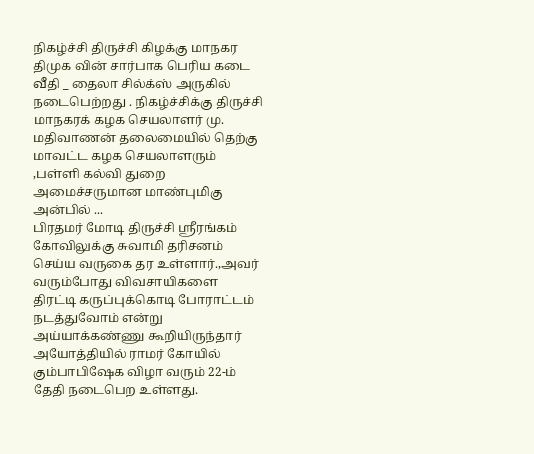நிகழ்ச்சி திருச்சி கிழக்கு மாநகர திமுக வின் சார்பாக பெரிய கடை வீதி _ தைலா சில்க்ஸ் அருகில் நடைபெற்றது . நிகழ்ச்சிக்கு திருச்சி மாநகரக் கழக செயலாளர் மு. மதிவாணன் தலைமையில் தெற்கு மாவட்ட கழக செயலாளரும் ,பள்ளி கல்வி துறை அமைச்சருமான மாண்புமிகு அன்பில் ...
பிரதமர் மோடி திருச்சி ஸ்ரீரங்கம் கோவிலுக்கு சுவாமி தரிசனம் செய்ய வருகை தர உள்ளார்.,அவர் வரும்போது விவசாயிகளை திரட்டி கருப்புக்கொடி போராட்டம் நடத்துவோம் என்று அய்யாக்கண்ணு கூறியிருந்தார் அயோத்தியில் ராமர் கோயில் கும்பாபிஷேக விழா வரும் 22-ம் தேதி நடைபெற உள்ளது.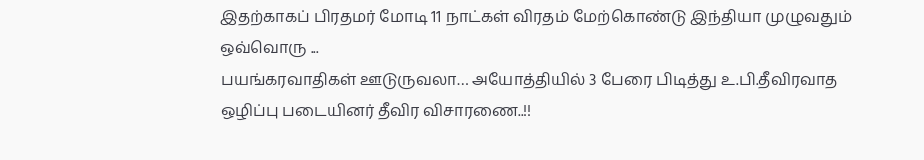இதற்காகப் பிரதமர் மோடி 11 நாட்கள் விரதம் மேற்கொண்டு இந்தியா முழுவதும் ஒவ்வொரு ...
பயங்கரவாதிகள் ஊடுருவலா… அயோத்தியில் 3 பேரை பிடித்து உ.பி.தீவிரவாத ஒழிப்பு படையினர் தீவிர விசாரணை..!!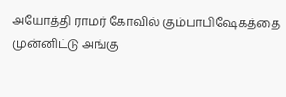அயோத்தி ராமர் கோவில் கும்பாபிஷேகத்தை முன்னிட்டு அங்கு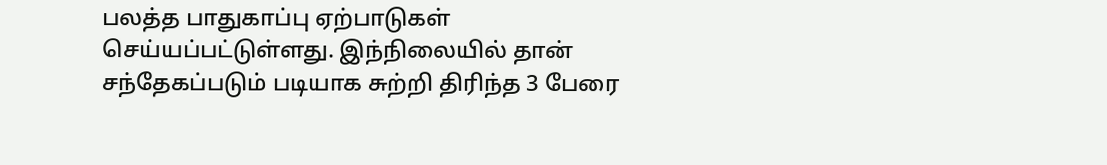பலத்த பாதுகாப்பு ஏற்பாடுகள் செய்யப்பட்டுள்ளது. இந்நிலையில் தான் சந்தேகப்படும் படியாக சுற்றி திரிந்த 3 பேரை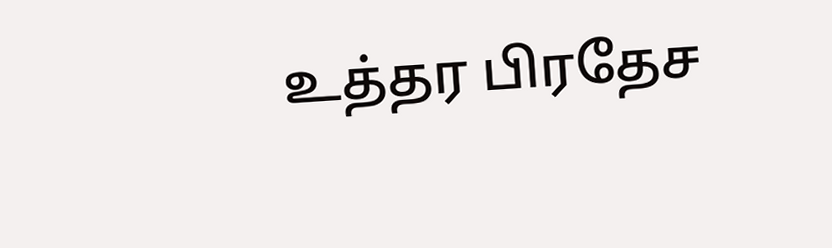உத்தர பிரதேச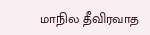மாநில தீவிரவாத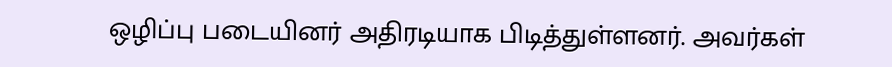ஒழிப்பு படையினர் அதிரடியாக பிடித்துள்ளனர். அவர்கள்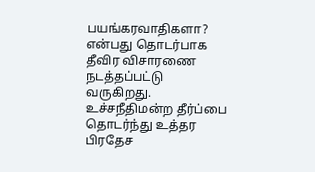பயங்கரவாதிகளா? என்பது தொடர்பாக தீவிர விசாரணை நடத்தப்பட்டு வருகிறது. உச்சநீதிமன்ற தீர்ப்பை தொடர்ந்து உத்தர பிரதேச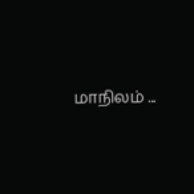மாநிலம் ...